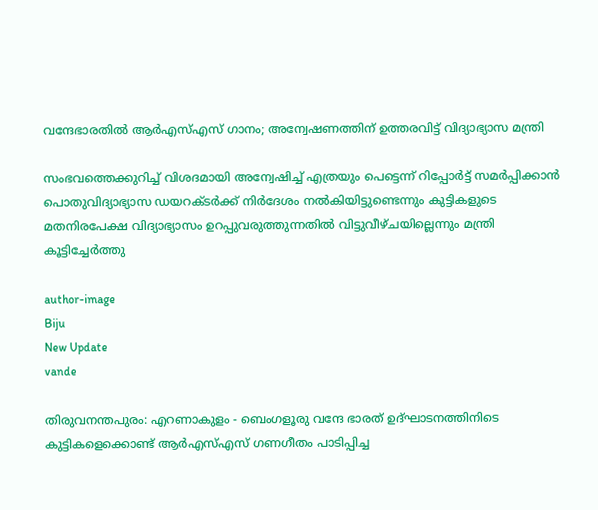വന്ദേഭാരതില്‍ ആര്‍എസ്എസ് ഗാനം; അന്വേഷണത്തിന് ഉത്തരവിട്ട് വിദ്യാഭ്യാസ മന്ത്രി

സംഭവത്തെക്കുറിച്ച് വിശദമായി അന്വേഷിച്ച് എത്രയും പെട്ടെന്ന് റിപ്പോര്‍ട്ട് സമര്‍പ്പിക്കാന്‍ പൊതുവിദ്യാഭ്യാസ ഡയറക്ടര്‍ക്ക് നിര്‍ദേശം നല്‍കിയിട്ടുണ്ടെന്നും കുട്ടികളുടെ മതനിരപേക്ഷ വിദ്യാഭ്യാസം ഉറപ്പുവരുത്തുന്നതില്‍ വിട്ടുവീഴ്ചയില്ലെന്നും മന്ത്രി കൂട്ടിച്ചേര്‍ത്തു

author-image
Biju
New Update
vande

തിരുവനന്തപുരം: എറണാകുളം - ബെംഗളൂരു വന്ദേ ഭാരത് ഉദ്ഘാടനത്തിനിടെ കുട്ടികളെക്കൊണ്ട് ആര്‍എസ്എസ് ഗണഗീതം പാടിപ്പിച്ച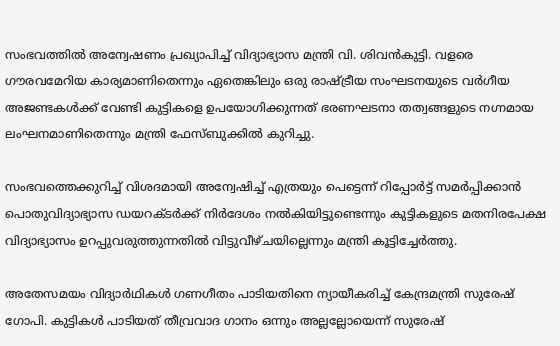സംഭവത്തില്‍ അന്വേഷണം പ്രഖ്യാപിച്ച് വിദ്യാഭ്യാസ മന്ത്രി വി. ശിവന്‍കുട്ടി. വളരെ ഗൗരവമേറിയ കാര്യമാണിതെന്നും ഏതെങ്കിലും ഒരു രാഷ്ട്രീയ സംഘടനയുടെ വര്‍ഗീയ അജണ്ടകള്‍ക്ക് വേണ്ടി കുട്ടികളെ ഉപയോഗിക്കുന്നത് ഭരണഘടനാ തത്വങ്ങളുടെ നഗ്നമായ ലംഘനമാണിതെന്നും മന്ത്രി ഫേസ്ബുക്കില്‍ കുറിച്ചു.

സംഭവത്തെക്കുറിച്ച് വിശദമായി അന്വേഷിച്ച് എത്രയും പെട്ടെന്ന് റിപ്പോര്‍ട്ട് സമര്‍പ്പിക്കാന്‍ പൊതുവിദ്യാഭ്യാസ ഡയറക്ടര്‍ക്ക് നിര്‍ദേശം നല്‍കിയിട്ടുണ്ടെന്നും കുട്ടികളുടെ മതനിരപേക്ഷ വിദ്യാഭ്യാസം ഉറപ്പുവരുത്തുന്നതില്‍ വിട്ടുവീഴ്ചയില്ലെന്നും മന്ത്രി കൂട്ടിച്ചേര്‍ത്തു.

അതേസമയം വിദ്യാര്‍ഥികള്‍ ഗണഗീതം പാടിയതിനെ ന്യായീകരിച്ച് കേന്ദ്രമന്ത്രി സുരേഷ് ഗോപി. കുട്ടികള്‍ പാടിയത് തീവ്രവാദ ഗാനം ഒന്നും അല്ലല്ലോയെന്ന് സുരേഷ്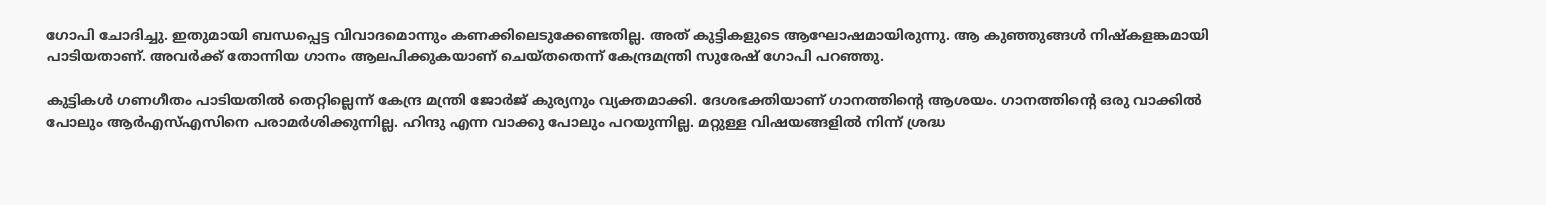ഗോപി ചോദിച്ചു. ഇതുമായി ബന്ധപ്പെട്ട വിവാദമൊന്നും കണക്കിലെടുക്കേണ്ടതില്ല. അത് കുട്ടികളുടെ ആഘോഷമായിരുന്നു. ആ കുഞ്ഞുങ്ങള്‍ നിഷ്‌കളങ്കമായി പാടിയതാണ്. അവര്‍ക്ക് തോന്നിയ ഗാനം ആലപിക്കുകയാണ് ചെയ്തതെന്ന് കേന്ദ്രമന്ത്രി സുരേഷ് ഗോപി പറഞ്ഞു.

കുട്ടികള്‍ ഗണഗീതം പാടിയതില്‍ തെറ്റില്ലെന്ന് കേന്ദ്ര മന്ത്രി ജോര്‍ജ് കുര്യനും വ്യക്തമാക്കി. ദേശഭക്തിയാണ് ഗാനത്തിന്റെ ആശയം. ഗാനത്തിന്റെ ഒരു വാക്കില്‍ പോലും ആര്‍എസ്എസിനെ പരാമര്‍ശിക്കുന്നില്ല. ഹിന്ദു എന്ന വാക്കു പോലും പറയുന്നില്ല. മറ്റുള്ള വിഷയങ്ങളില്‍ നിന്ന് ശ്രദ്ധ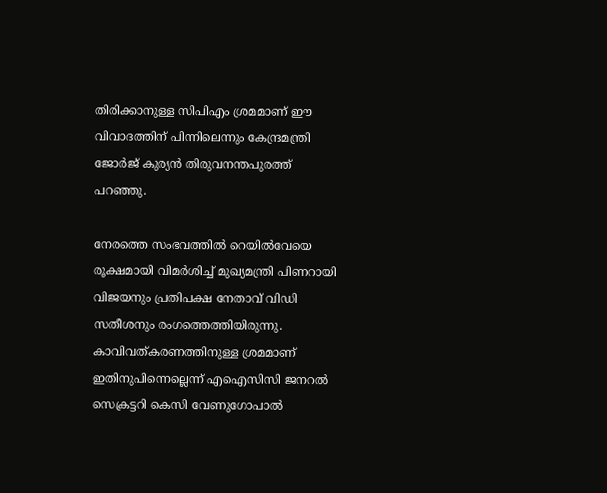തിരിക്കാനുള്ള സിപിഎം ശ്രമമാണ് ഈ വിവാദത്തിന് പിന്നിലെന്നും കേന്ദ്രമന്ത്രി ജോര്‍ജ് കുര്യന്‍ തിരുവനന്തപുരത്ത് പറഞ്ഞു.

നേരത്തെ സംഭവത്തില്‍ റെയില്‍വേയെ രൂക്ഷമായി വിമര്‍ശിച്ച് മുഖ്യമന്ത്രി പിണറായി വിജയനും പ്രതിപക്ഷ നേതാവ് വിഡി സതീശനും രംഗത്തെത്തിയിരുന്നു. കാവിവത്കരണത്തിനുള്ള ശ്രമമാണ് ഇതിനുപിന്നെല്ലെന്ന് എഐസിസി ജനറല്‍ സെക്രട്ടറി കെസി വേണുഗോപാല്‍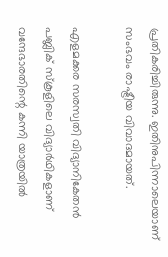പ്രതികരിച്ചിരുന്നു. ഇതിനുപിന്നാലെയാണ് സംഭവം രാഷ്ട്രീയ വിവാദമായത്.

എളമക്കര സരസ്വതി വിദ്യാനികേതന്‍ പബ്ലിക് സ്‌കൂളിലെ വിദ്യാര്‍ഥികളാണ് വന്ദേഭാരതിന്റെ കന്നി യാത്രയില്‍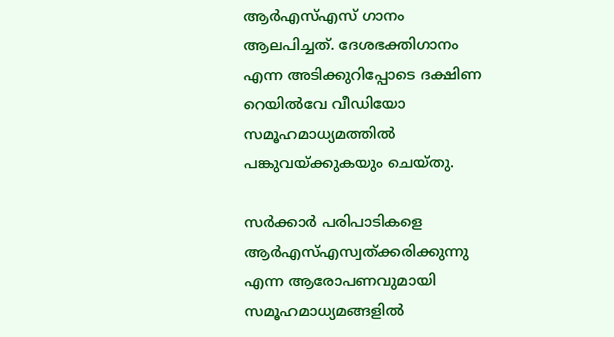ആര്‍എസ്എസ് ഗാനം ആലപിച്ചത്. ദേശഭക്തിഗാനം എന്ന അടിക്കുറിപ്പോടെ ദക്ഷിണ റെയില്‍വേ വീഡിയോ സമൂഹമാധ്യമത്തില്‍ പങ്കുവയ്ക്കുകയും ചെയ്തു.

സര്‍ക്കാര്‍ പരിപാടികളെ ആര്‍എസ്എസ്വത്ക്കരിക്കുന്നു എന്ന ആരോപണവുമായി സമൂഹമാധ്യമങ്ങളില്‍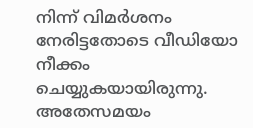നിന്ന് വിമര്‍ശനം നേരിട്ടതോടെ വീഡിയോ നീക്കം ചെയ്യുകയായിരുന്നു. അതേസമയം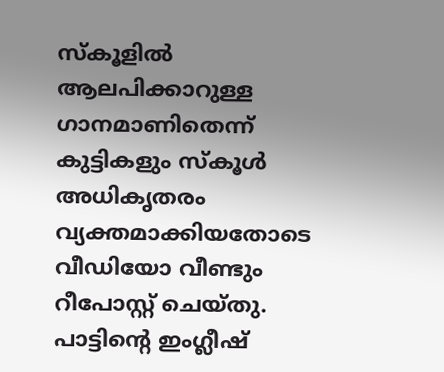സ്‌കൂളില്‍ ആലപിക്കാറുള്ള ഗാനമാണിതെന്ന് കുട്ടികളും സ്‌കൂള്‍ അധികൃതരം വ്യക്തമാക്കിയതോടെ വീഡിയോ വീണ്ടും റീപോസ്റ്റ് ചെയ്തു. പാട്ടിന്റെ ഇംഗ്ലീഷ്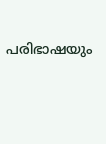പരിഭാഷയും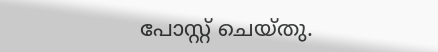പോസ്റ്റ് ചെയ്തു.